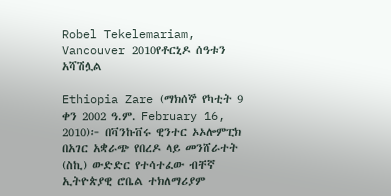Robel Tekelemariam, Vancouver 2010የቶርኒዶ ሰዓቱን አሻሽሏል

Ethiopia Zare (ማክሰኞ የካቲት 9 ቀን 2002 ዓ.ም. February 16, 2010)፦ በቫንኩቨሩ ዊንተር ኦኦሎምፒክ በአገር አቋራጭ የበረዶ ላይ መንሸራተት (ስኪ) ውድድር የተሳተፈው ብቸኛ ኢትዮጵያዊ ሮቤል ተክለማሪያም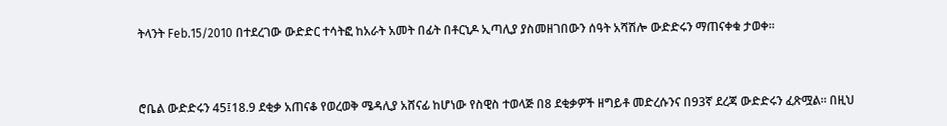ትላንት Feb.15/2010 በተደረገው ውድድር ተሳትፎ ከአራት አመት በፊት በቶርኒዶ ኢጣሊያ ያስመዘገበውን ሰዓት አሻሽሎ ውድድሩን ማጠናቀቁ ታወቀ።



ሮቤል ውድድሩን 45፤18.9 ደቂቃ አጠናቆ የወረወቅ ሜዳሊያ አሸናፊ ከሆነው የስዊስ ተወላጅ በ8 ደቂቃዎች ዘግይቶ መድረሱንና በ93ኛ ደረጃ ውድድሩን ፈጽሟል። በዚህ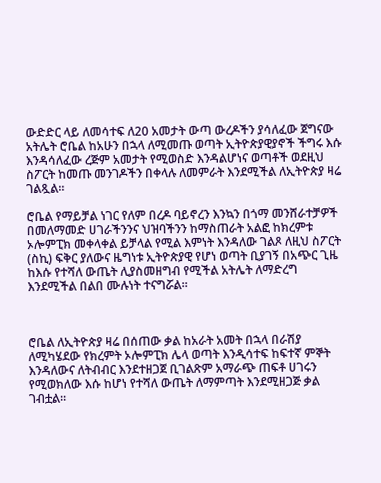ውድድር ላይ ለመሳተፍ ለ20 አመታት ውጣ ውረዶችን ያሳለፈው ጀግናው አትሌት ሮቤል ከአሁን በኋላ ለሚመጡ ወጣት ኢትዮጵያዊያኖች ችግሩ እሱ እንዳሳለፈው ረጅም አመታት የሚወስድ እንዳልሆነና ወጣቶች ወደዚህ ስፖርት ከመጡ መንገዶችን በቀላሉ ለመምራት እንደሚችል ለኢትዮጵያ ዛሬ ገልጿል።

ሮቤል የማይቻል ነገር የለም በረዶ ባይኖረን እንኳን በጎማ መንሸራተቻዎች በመለማመድ ሀገራችንንና ህዝባችንን ከማስጠራት አልፎ ከክረምቱ ኦሎምፒክ መቀላቀል ይቻላል የሚል እምነት እንዳለው ገልጾ ለዚህ ስፖርት (ስኪ) ፍቅር ያለውና ዜግነቱ ኢትዮጵያዊ የሆነ ወጣት ቢያገኝ በአጭር ጊዜ ከእሱ የተሻለ ውጤት ሊያስመዘግብ የሚችል አትሌት ለማድረግ እንደሚችል በልበ ሙሉነት ተናግሯል።



ሮቤል ለኢትዮጵያ ዛሬ በሰጠው ቃል ከአራት አመት በኋላ በራሽያ ለሚካሄደው የክረምት ኦሎምፒክ ሌላ ወጣት እንዲሳተፍ ከፍተኛ ምኞት እንዳለውና ለትብብር እንደተዘጋጀ ቢገልጽም አማራጭ ጠፍቶ ሀገሩን የሚወክለው እሱ ከሆነ የተሻለ ውጤት ለማምጣት እንደሚዘጋጅ ቃል ገብቷል።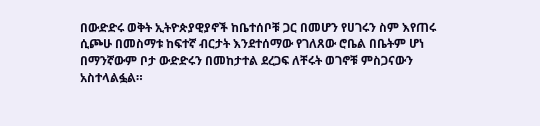በውድድሩ ወቅት ኢትዮጵያዊያኖች ከቤተሰቦቹ ጋር በመሆን የሀገሩን ስም እየጠሩ ሲጮሁ በመስማቱ ከፍተኛ ብርታት እንደተሰማው የገለጸው ሮቤል በቤትም ሆነ በማንኛውም ቦታ ውድድሩን በመከታተል ደረጋፍ ለቸሩት ወገኖቹ ምስጋናውን አስተላልፏል።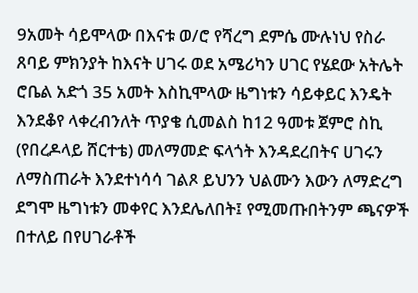9አመት ሳይሞላው በእናቱ ወ/ሮ የሻረግ ደምሴ ሙሉነህ የስራ ጸባይ ምክንያት ከእናት ሀገሩ ወደ አሜሪካን ሀገር የሄደው አትሌት ሮቤል አድጎ 35 አመት እስኪሞላው ዜግነቱን ሳይቀይር እንዴት እንደቆየ ላቀረብንለት ጥያቄ ሲመልስ ከ12 ዓመቱ ጀምሮ ስኪ (የበረዶላይ ሸርተቴ) መለማመድ ፍላጎት እንዳደረበትና ሀገሩን ለማስጠራት እንደተነሳሳ ገልጾ ይህንን ህልሙን እውን ለማድረግ ደግሞ ዜግነቱን መቀየር እንደሌለበት፤ የሚመጡበትንም ጫናዎች በተለይ በየሀገራቶች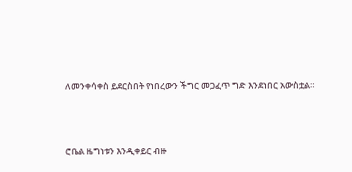ለመንቀሳቀስ ይደርስበት የነበረውን ችግር መጋፈጥ ግድ እንደነበር አውስቷል።



ሮቤል ዜግነቱን እንዲቀይር ብዙ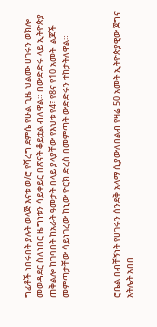ግፊቶች ነበሩበት ያሉት ወላጅ እናቱ ወ/ሮ የሻረግ ደምሴ የሁል ጊዜ ህልሙ ሀገሩን ወክሎ መወዳደር ስለነበር ዜግነቱን ሳይቀይር በጽናት ቆይቷል ብለዋል። በውድድሩ ላይ ኢትዮጵያ ጠቅልሎ ከገባበት ከአራት ዓመታት በላይ ያላያቸው የእህቱ የ4፣ የ8ና የ10 አመት  ልጆች መምጣታቸው ሳይነገረው ከኒው ዮርክ ድረስ በመምጣት ውድድሩን ተከታትለዋል።



ሮቤል በብቸኝነት የሀገሩን ሰንደቅ አላማ ሲያውለበልብ የዛሬ 50 አመት ኢትዮጵያዊው ጀግና አትሌት አበበ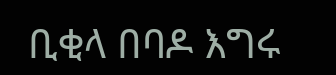ቢቂላ በባዶ እግሩ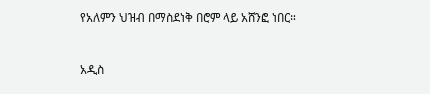የአለምን ህዝብ በማስደነቅ በሮም ላይ አሸንፎ ነበር።



አዲስ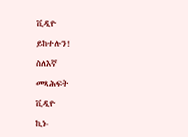ቪዲዮ

ይከተሉን!

ስለእኛ

መጻሕፍት

ቪዲዮ

ኪነ-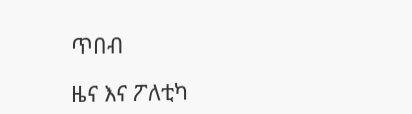ጥበብ

ዜና እና ፖለቲካ